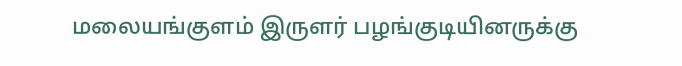மலையங்குளம் இருளர் பழங்குடியினருக்கு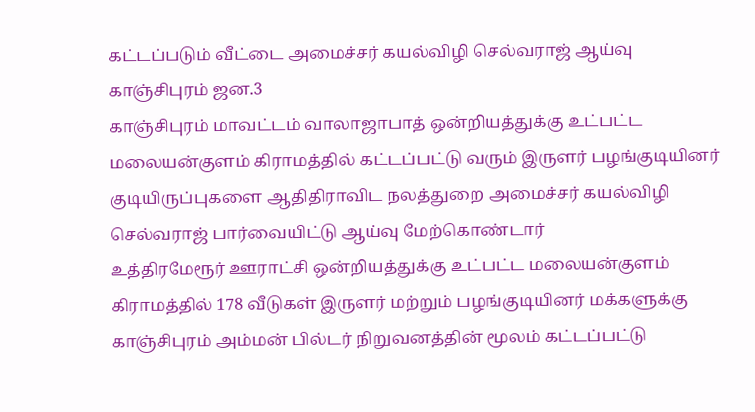கட்டப்படும் வீட்டை அமைச்சர் கயல்விழி செல்வராஜ் ஆய்வு
காஞ்சிபுரம் ஜன.3
காஞ்சிபுரம் மாவட்டம் வாலாஜாபாத் ஒன்றியத்துக்கு உட்பட்ட மலையன்குளம் கிராமத்தில் கட்டப்பட்டு வரும் இருளர் பழங்குடியினர் குடியிருப்புகளை ஆதிதிராவிட நலத்துறை அமைச்சர் கயல்விழி செல்வராஜ் பார்வையிட்டு ஆய்வு மேற்கொண்டார்
உத்திரமேரூர் ஊராட்சி ஒன்றியத்துக்கு உட்பட்ட மலையன்குளம் கிராமத்தில் 178 வீடுகள் இருளர் மற்றும் பழங்குடியினர் மக்களுக்கு காஞ்சிபுரம் அம்மன் பில்டர் நிறுவனத்தின் மூலம் கட்டப்பட்டு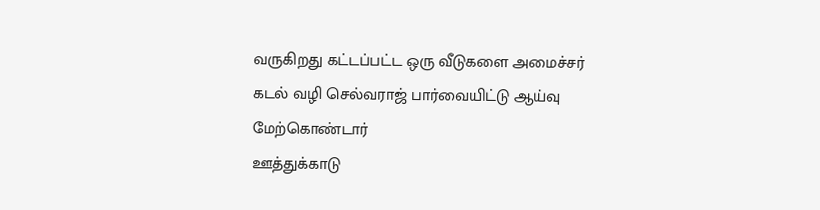வருகிறது கட்டப்பட்ட ஒரு வீடுகளை அமைச்சர் கடல் வழி செல்வராஜ் பார்வையிட்டு ஆய்வு மேற்கொண்டார்
ஊத்துக்காடு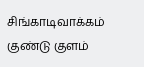சிங்காடிவாக்கம் குண்டு குளம்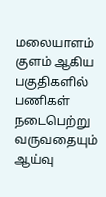மலையாளம் குளம் ஆகிய பகுதிகளில் பணிகள் நடைபெற்று வருவதையும் ஆய்வு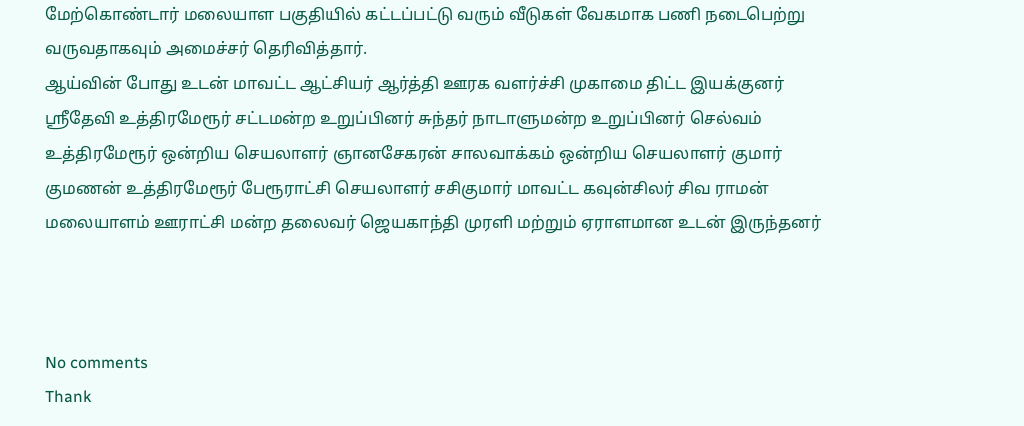மேற்கொண்டார் மலையாள பகுதியில் கட்டப்பட்டு வரும் வீடுகள் வேகமாக பணி நடைபெற்று வருவதாகவும் அமைச்சர் தெரிவித்தார்.
ஆய்வின் போது உடன் மாவட்ட ஆட்சியர் ஆர்த்தி ஊரக வளர்ச்சி முகாமை திட்ட இயக்குனர் ஸ்ரீதேவி உத்திரமேரூர் சட்டமன்ற உறுப்பினர் சுந்தர் நாடாளுமன்ற உறுப்பினர் செல்வம் உத்திரமேரூர் ஒன்றிய செயலாளர் ஞானசேகரன் சாலவாக்கம் ஒன்றிய செயலாளர் குமார் குமணன் உத்திரமேரூர் பேரூராட்சி செயலாளர் சசிகுமார் மாவட்ட கவுன்சிலர் சிவ ராமன் மலையாளம் ஊராட்சி மன்ற தலைவர் ஜெயகாந்தி முரளி மற்றும் ஏராளமான உடன் இருந்தனர்



No comments
Thank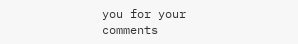you for your comments